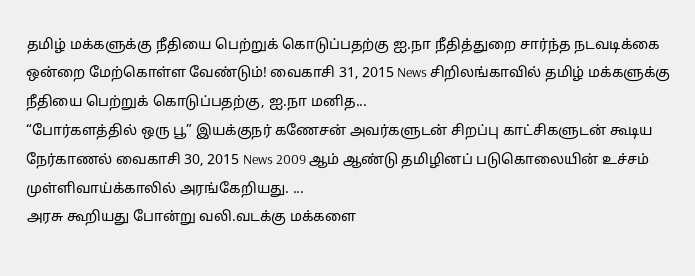தமிழ் மக்களுக்கு நீதியை பெற்றுக் கொடுப்பதற்கு ஐ.நா நீதித்துறை சார்ந்த நடவடிக்கை ஒன்றை மேற்கொள்ள வேண்டும்! வைகாசி 31, 2015 News சிறிலங்காவில் தமிழ் மக்களுக்கு நீதியை பெற்றுக் கொடுப்பதற்கு, ஐ.நா மனித...
“போர்களத்தில் ஒரு பூ” இயக்குநர் கணேசன் அவர்களுடன் சிறப்பு காட்சிகளுடன் கூடிய நேர்காணல் வைகாசி 30, 2015 News 2009 ஆம் ஆண்டு தமிழினப் படுகொலையின் உச்சம் முள்ளிவாய்க்காலில் அரங்கேறியது. ...
அரசு கூறியது போன்று வலி.வடக்கு மக்களை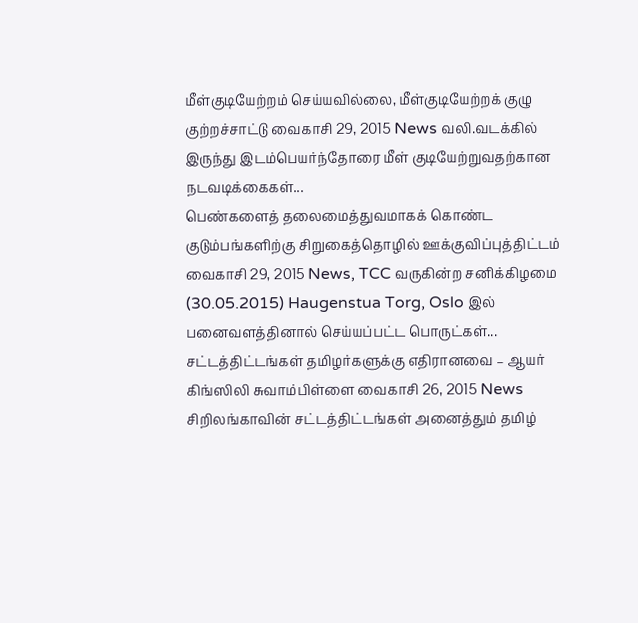மீள்குடியேற்றம் செய்யவில்லை, மீள்குடியேற்றக் குழு குற்றச்சாட்டு வைகாசி 29, 2015 News வலி.வடக்கில் இருந்து இடம்பெயர்ந்தோரை மீள் குடியேற்றுவதற்கான நடவடிக்கைகள்...
பெண்களைத் தலைமைத்துவமாகக் கொண்ட குடும்பங்களிற்கு சிறுகைத்தொழில் ஊக்குவிப்புத்திட்டம் வைகாசி 29, 2015 News, TCC வருகின்ற சனிக்கிழமை (30.05.2015) Haugenstua Torg, Oslo இல் பனைவளத்தினால் செய்யப்பட்ட பொருட்கள்...
சட்டத்திட்டங்கள் தமிழர்களுக்கு எதிரானவை – ஆயர் கிங்ஸிலி சுவாம்பிள்ளை வைகாசி 26, 2015 News சிறிலங்காவின் சட்டத்திட்டங்கள் அனைத்தும் தமிழ்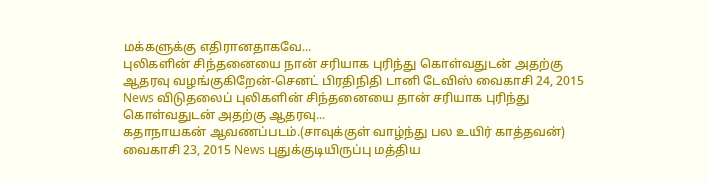மக்களுக்கு எதிரானதாகவே...
புலிகளின் சிந்தனையை நான் சரியாக புரிந்து கொள்வதுடன் அதற்கு ஆதரவு வழங்குகிறேன்-செனட் பிரதிநிதி டானி டேவிஸ் வைகாசி 24, 2015 News விடுதலைப் புலிகளின் சிந்தனையை தான் சரியாக புரிந்து கொள்வதுடன் அதற்கு ஆதரவு...
கதாநாயகன் ஆவணப்படம்.(சாவுக்குள் வாழ்ந்து பல உயிர் காத்தவன்) வைகாசி 23, 2015 News புதுக்குடியிருப்பு மத்திய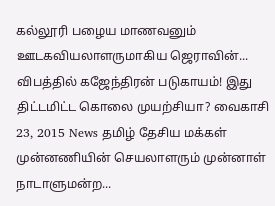கல்லூரி பழைய மாணவனும் ஊடகவியலாளருமாகிய ஜெராவின்...
விபத்தில் கஜேந்திரன் படுகாயம்! இது திட்டமிட்ட கொலை முயற்சியா? வைகாசி 23, 2015 News தமிழ் தேசிய மக்கள் முன்னணியின் செயலாளரும் முன்னாள் நாடாளுமன்ற...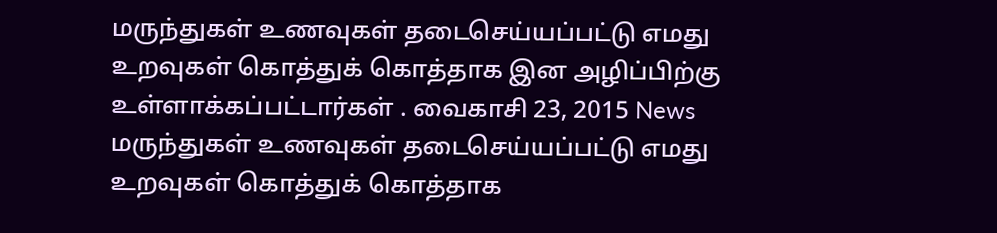மருந்துகள் உணவுகள் தடைசெய்யப்பட்டு எமது உறவுகள் கொத்துக் கொத்தாக இன அழிப்பிற்கு உள்ளாக்கப்பட்டார்கள் . வைகாசி 23, 2015 News மருந்துகள் உணவுகள் தடைசெய்யப்பட்டு எமது உறவுகள் கொத்துக் கொத்தாக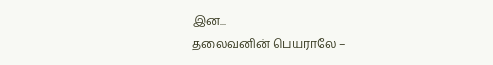இன...
தலைவனின் பெயராலே –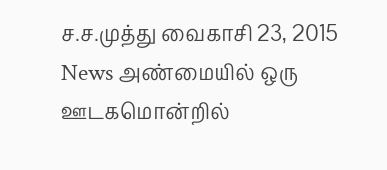ச.ச.முத்து வைகாசி 23, 2015 News அண்மையில் ஒரு ஊடகமொன்றில்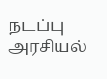நடப்பு அரசியல்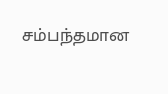சம்பந்தமான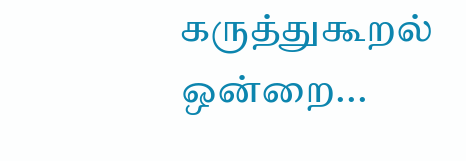கருத்துகூறல் ஒன்றை...